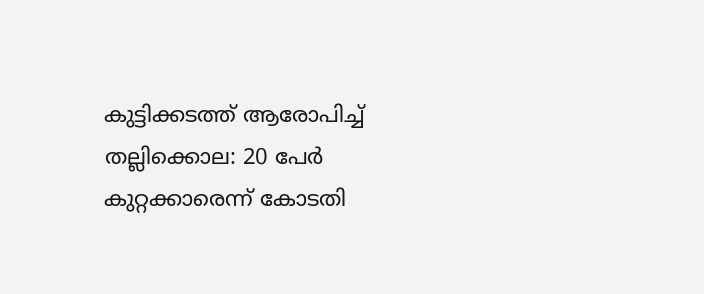കുട്ടിക്കടത്ത് ആരോപിച്ച് തല്ലിക്കൊല: 20 പേർ കുറ്റക്കാരെന്ന് കോടതി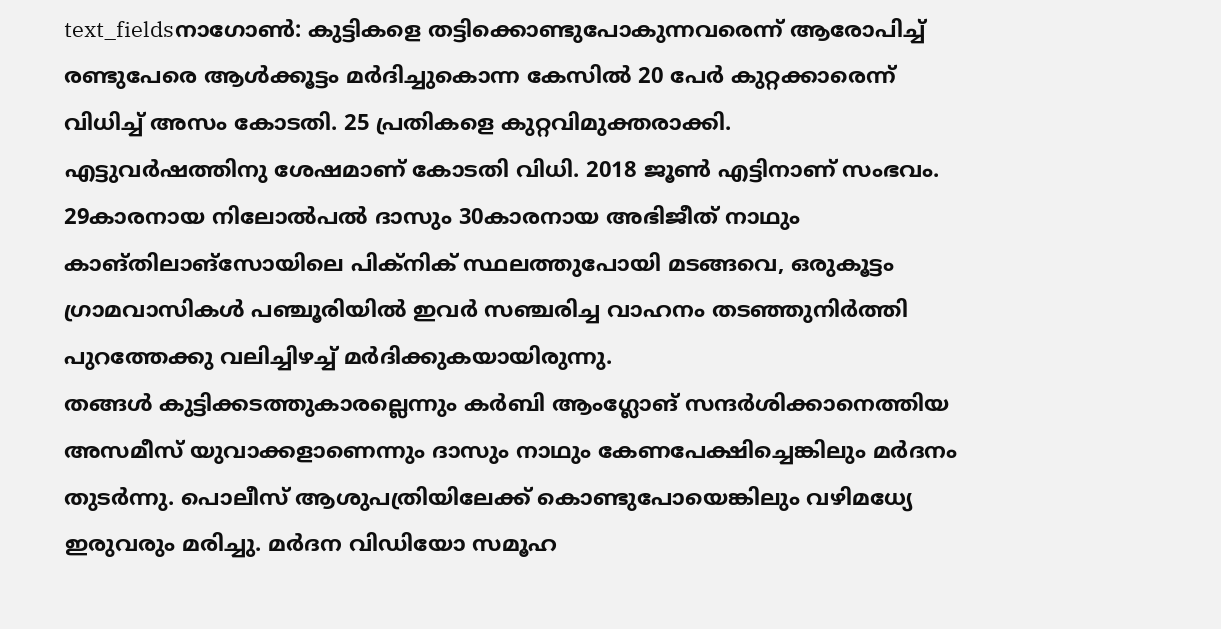text_fieldsനാഗോൺ: കുട്ടികളെ തട്ടിക്കൊണ്ടുപോകുന്നവരെന്ന് ആരോപിച്ച് രണ്ടുപേരെ ആൾക്കൂട്ടം മർദിച്ചുകൊന്ന കേസിൽ 20 പേർ കുറ്റക്കാരെന്ന് വിധിച്ച് അസം കോടതി. 25 പ്രതികളെ കുറ്റവിമുക്തരാക്കി.
എട്ടുവർഷത്തിനു ശേഷമാണ് കോടതി വിധി. 2018 ജൂൺ എട്ടിനാണ് സംഭവം. 29കാരനായ നിലോൽപൽ ദാസും 30കാരനായ അഭിജീത് നാഥും കാങ്തിലാങ്സോയിലെ പിക്നിക് സ്ഥലത്തുപോയി മടങ്ങവെ, ഒരുകൂട്ടം ഗ്രാമവാസികൾ പഞ്ചൂരിയിൽ ഇവർ സഞ്ചരിച്ച വാഹനം തടഞ്ഞുനിർത്തി പുറത്തേക്കു വലിച്ചിഴച്ച് മർദിക്കുകയായിരുന്നു.
തങ്ങൾ കുട്ടിക്കടത്തുകാരല്ലെന്നും കർബി ആംഗ്ലോങ് സന്ദർശിക്കാനെത്തിയ അസമീസ് യുവാക്കളാണെന്നും ദാസും നാഥും കേണപേക്ഷിച്ചെങ്കിലും മർദനം തുടർന്നു. പൊലീസ് ആശുപത്രിയിലേക്ക് കൊണ്ടുപോയെങ്കിലും വഴിമധ്യേ ഇരുവരും മരിച്ചു. മർദന വിഡിയോ സമൂഹ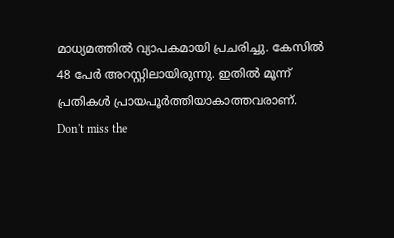മാധ്യമത്തിൽ വ്യാപകമായി പ്രചരിച്ചു. കേസിൽ 48 പേർ അറസ്റ്റിലായിരുന്നു. ഇതിൽ മൂന്ന് പ്രതികൾ പ്രായപൂർത്തിയാകാത്തവരാണ്.
Don't miss the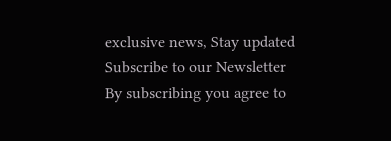exclusive news, Stay updated
Subscribe to our Newsletter
By subscribing you agree to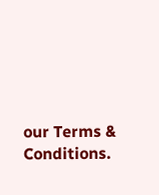our Terms & Conditions.